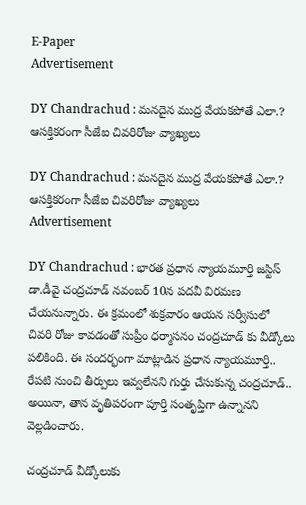E-Paper
Advertisement

DY Chandrachud : మనదైన ముద్ర వేయకపోతే ఎలా.? ఆసక్తికరంగా సీజేఐ చివరిరోజు వ్యాఖ్యలు

DY Chandrachud : మనదైన ముద్ర వేయకపోతే ఎలా.? ఆసక్తికరంగా సీజేఐ చివరిరోజు వ్యాఖ్యలు
Advertisement

DY Chandrachud : భారత ప్రధాన న్యాయమూర్తి జస్టిస్ డా.డీవై చంద్రచూడ్ నవంబర్ 10న పదవీ విరమణ చేయనున్నారు. ఈ క్రమంలో శుక్రవారం ఆయన సర్వీసులో చివరి రోజు కావడంతో సుప్రీం ధర్మాసనం చంద్రచూడ్ కు వీడ్కోలు పలికింది. ఈ సందర్భంగా మాట్లాడిన ప్రధాన న్యాయమూర్తి.. రేపటి నుంచి తీర్పులు ఇవ్వలేనని గుర్తు చేసుకున్న చంద్రచూడ్.. అయినా, తాన వృతిపరంగా పూర్తి సంతృప్తిగా ఉన్నానని వెల్లడించారు.

చంద్రచూడ్ వీడ్కోలుకు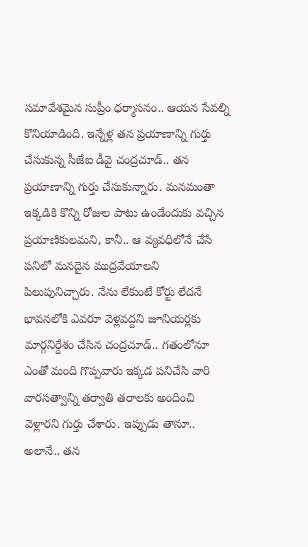సమావేశమైన సుప్రీం ధర్మాసనం.. ఆయన సేవల్ని కొనియాడింది. ఇన్నేళ్ల తన ప్రయాణాన్ని గుర్తు చేసుకున్న సీజేఐ డీవై చంద్రచూడ్.. తన ప్రయాణాన్ని గుర్తు చేసుకున్నారు. మనమంతా ఇక్కడికి కొన్ని రోజుల పాటు ఉండేందుకు వచ్చిన ప్రయాణికులమని, కానీ.. ఆ వ్యవధిలోనే చేసే పనిలో మనదైన ముద్రవేయాలని పిలుపునిచ్చారు. నేను లేకుంటే కోర్టు లేదనే భావనలోకి ఎవరూ వెళ్లవద్దని జూనియర్లకు మార్గనిర్దేశం చేసిన చంద్రచూడ్.. గతంలోనూ ఎంతో మంది గొప్పవారు ఇక్కడ పనిచేసి వారి వారసత్వాన్ని తర్వాతి తరాలకు అందించి వెళ్లారని గుర్తు చేశారు. ఇప్పుడు తానూ.. అలానే.. తన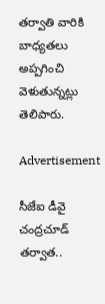తర్వాతి వారికి బాధ్యతలు అప్పగించి వెళుతున్నట్లు తెలిపారు.

Advertisement

సీజేఐ డీవై చంద్రచూడ్ తర్వాత..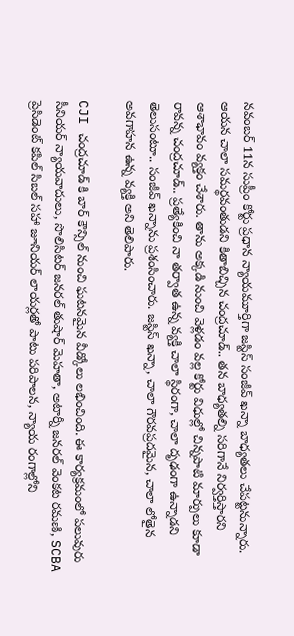నవంబర్ 11న సుప్రీం కోర్టు ప్రధాన న్యాయమూర్తిగా జస్టిస్ సంజీవ్ ఖన్నా బాధ్యతలు చేపట్టనున్నారు. ఆయన చాలా సమర్థవంతుడని కితాబిచ్చిన చంద్రచూడ్.. తన బాధ్యతల్ని సరిగానే నిర్వర్తిస్తారని ఆశాభావం వ్యక్తం చేశారు. తాను అక్కడి నుంచి వెళ్లడం వల్ల కోర్టు విధుల్లో చిన్నపాటి మార్పులు కూడా రావన్న చంద్రచూడ్.. ప్రత్యేకించి నా తర్వాత ఉన్న వ్యక్తి చాలా స్థిరంగా, చాలా దృఢంగా ఉన్నాడని తెలుసంటూ.. సంజీవ్ ఖన్నాను ప్రశంసించారు. జస్టిస్ ఖన్నా, చాలా గౌరవప్రదమైన, చాలా లోతైన అవగాహన ఉన్న వ్యక్తి అని తెలిపారు.

CJI చంద్రచూడ్ కి బార్ కౌన్సిల్ నుంచి ఘటనమైన వీడ్కోలు లభించింది. ఈ కార్యక్రమంలో పలువురు సీనియర్ న్యాయవాదులు, సొలిసిటర్ జనరల్ తుషార్ మెహతా, అటార్నీ జనరల్ వెంకట రమణి, SCBA ప్రెసిడెంట్ కపిల్ సిబల్ సహా జూనియర్ లాయర్లతో పాటు పరిపాలన, న్యాయ రంగాల్లోని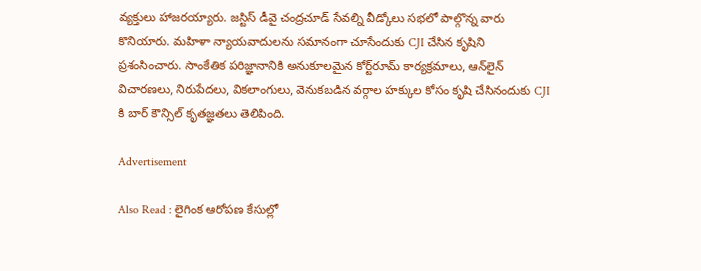వ్యక్తులు హాజరయ్యారు. జస్టిస్ డీవై చంద్రచూడ్ సేవల్ని వీడ్కోలు సభలో పాల్గొన్న వారు కొనియారు. మహిళా న్యాయవాదులను సమానంగా చూసేందుకు CJI చేసిన కృషిని ప్రశంసించారు. సాంకేతిక పరిజ్ఞానానికి అనుకూలమైన కోర్ట్‌రూమ్ కార్యక్రమాలు, ఆన్‌లైన్ విచారణలు, నిరుపేదలు, వికలాంగులు, వెనుకబడిన వర్గాల హక్కుల కోసం కృషి చేసినందుకు CJI కి బార్ కౌన్సిల్ కృతజ్ఞతలు తెలిపింది.

Advertisement

Also Read : లైగింక ఆరోపణ కేసుల్లో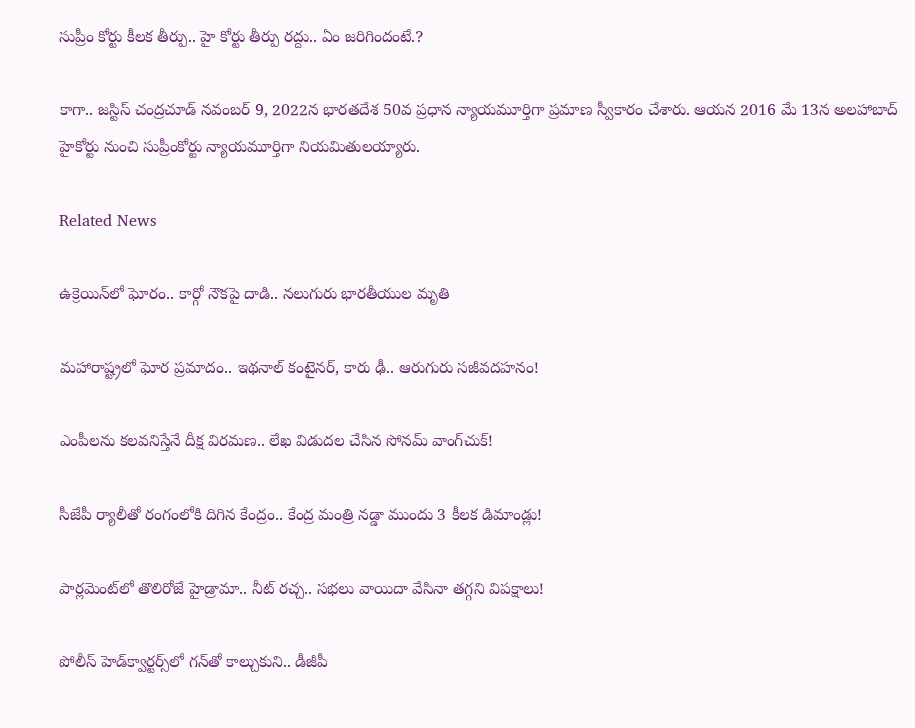సుప్రీం కోర్టు కీలక తీర్పు.. హై కోర్టు తీర్పు రద్దు.. ఏం జరిగిందంటే.?

కాగా.. జస్టిస్ చంద్రచూడ్ నవంబర్ 9, 2022న భారతదేశ 50వ ప్రధాన న్యాయమూర్తిగా ప్రమాణ స్వీకారం చేశారు. ఆయన 2016 మే 13న అలహాబాద్ హైకోర్టు నుంచి సుప్రీంకోర్టు న్యాయమూర్తిగా నియమితులయ్యారు.

Related News

ఉక్రెయిన్‌లో ఘోరం.. కార్గో నౌకపై దాడి.. నలుగురు భారతీయుల మృతి

మహారాష్ట్రలో ఘోర ప్రమాదం.. ఇథనాల్ కంటైనర్, కారు ఢీ.. ఆరుగురు సజీవదహనం!

ఎంపీలను కలవనిస్తేనే దీక్ష విరమణ.. లేఖ విడుదల చేసిన సోనమ్ వాంగ్‌చుక్!

సీజేపీ ర్యాలీతో రంగంలోకి దిగిన కేంద్రం.. కేంద్ర మంత్రి నడ్డా ముందు 3 కీలక డిమాండ్లు!

పార్లమెంట్‌లో తొలిరోజే హైడ్రామా.. నీట్ రచ్చ.. సభలు వాయిదా వేసినా తగ్గని విపక్షాలు!

పోలీస్ హెడ్‌క్వార్టర్స్‌లో గన్‌తో కాల్చుకుని.. డీజీపీ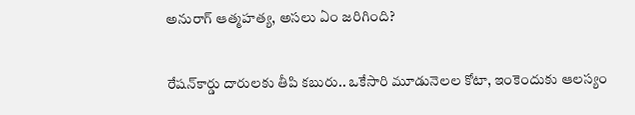అనురాగ్‌ ఆత్మహత్య, అసలు ఏం జరిగింది?

రేషన్‌కార్డు దారులకు తీపి కబురు.. ఒకేసారి మూడునెలల కోటా, ఇంకెందుకు ఆలస్యం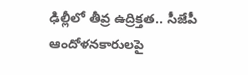ఢిల్లీలో తీవ్ర ఉద్రిక్తత.. సీజేపీ ఆందోళనకారులపై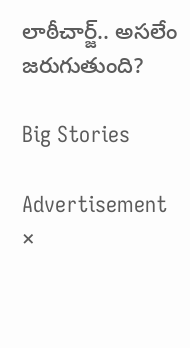లాఠీచార్జ్.. అసలేం జరుగుతుంది?

Big Stories

Advertisement
×